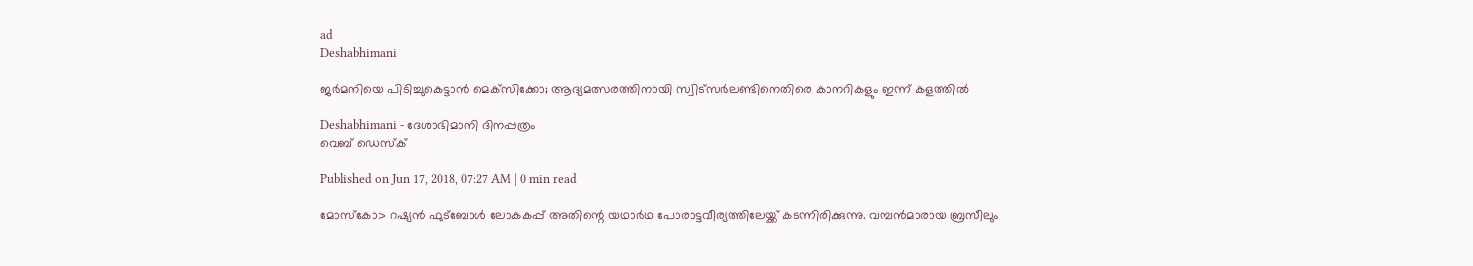ad
Deshabhimani

ജര്‍മനിയെ പിടിച്ചുകെട്ടാന്‍ മെക്‌സിക്കോ; ആദ്യമത്സരത്തിനായി സ്വിട്‌സര്‍ലണ്ടിനെതിരെ കാനറികളും ഇന്ന് കളത്തില്‍

Deshabhimani - ദേശാഭിമാനി ദിനപ്പത്രം
വെബ് ഡെസ്ക്

Published on Jun 17, 2018, 07:27 AM | 0 min read

മോസ്‌കോ> റഷ്യന്‍ ഫുട്‌ബോള്‍ ലോകകപ്പ് അതിന്റെ യഥാര്‍ഥ പോരാട്ടവീര്യത്തിലേയ്ക്ക് കടന്നിരിക്കുന്നു. വമ്പന്‍മാരായ ബ്രസീലും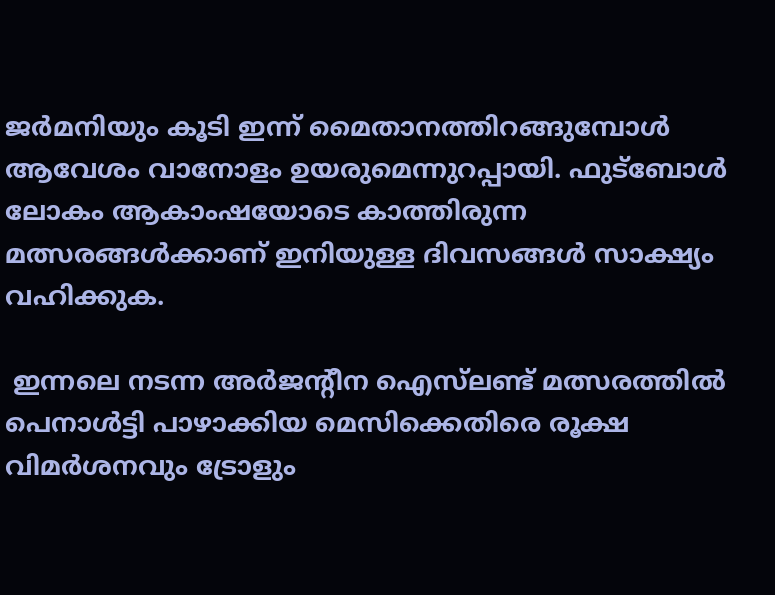ജര്‍മനിയും കൂടി ഇന്ന് മൈതാനത്തിറങ്ങുമ്പോള്‍ ആവേശം വാനോളം ഉയരുമെന്നുറപ്പായി. ഫുട്‌ബോള്‍ ലോകം ആകാംഷയോടെ കാത്തിരുന്ന മത്സരങ്ങള്‍ക്കാണ് ഇനിയുള്ള ദിവസങ്ങള്‍ സാക്ഷ്യം വഹിക്കുക.

 ഇന്നലെ നടന്ന അര്‍ജന്റീന ഐസ്‌ലണ്ട് മത്സരത്തില്‍ പെനാള്‍ട്ടി പാഴാക്കിയ മെസിക്കെതിരെ രൂക്ഷ വിമര്‍ശനവും ട്രോളും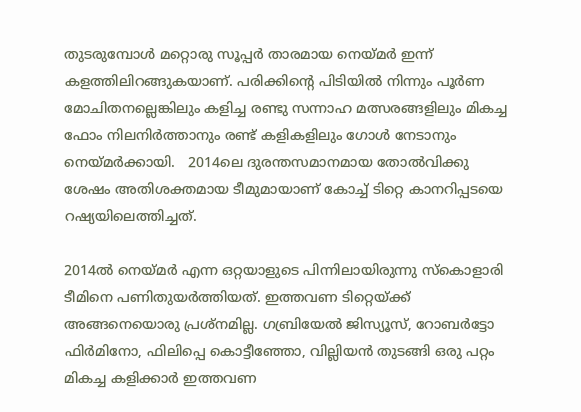തുടരുമ്പോള്‍ മറ്റൊരു സൂപ്പര്‍ താരമായ നെയ്മര്‍ ഇന്ന് കളത്തിലിറങ്ങുകയാണ്. പരിക്കിന്റെ പിടിയില്‍ നിന്നും പൂര്‍ണ മോചിതനല്ലെങ്കിലും കളിച്ച രണ്ടു സന്നാഹ മത്സരങ്ങളിലും മികച്ച ഫോം നിലനിര്‍ത്താനും രണ്ട് കളികളിലും ഗോള്‍ നേടാനും നെയ്മര്‍ക്കായി.   2014ലെ ദുരന്തസമാനമായ തോല്‍വിക്കു ശേഷം അതിശക്തമായ ടീമുമായാണ് കോച്ച് ടിറ്റെ കാനറിപ്പടയെ റഷ്യയിലെത്തിച്ചത്.

2014ല്‍ നെയ്മര്‍ എന്ന ഒറ്റയാളുടെ പിന്നിലായിരുന്നു സ്‌കൊളാരി ടീമിനെ പണിതുയര്‍ത്തിയത്. ഇത്തവണ ടിറ്റെയ്ക്ക് അങ്ങനെയൊരു പ്രശ്‌നമില്ല. ഗബ്രിയേല്‍ ജിസ്യൂസ്, റോബര്‍ട്ടോ ഫിര്‍മിനോ, ഫിലിപ്പെ കൊട്ടീഞ്ഞോ, വില്ലിയന്‍ തുടങ്ങി ഒരു പറ്റം മികച്ച കളിക്കാര്‍ ഇത്തവണ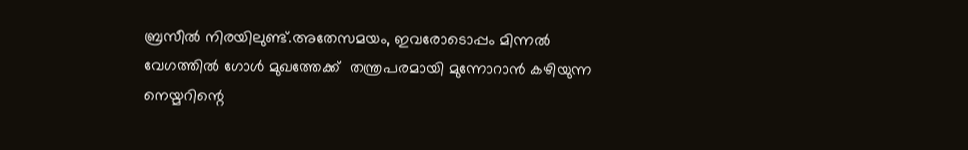ബ്രസീല്‍ നിരയിലുണ്ട്.അതേസമയം, ഇവരോടൊപ്പം മിന്നല്‍ വേഗത്തില്‍ ഗോള്‍ മുഖത്തേക്ക്  തന്ത്രപരമായി മുന്നോറാന്‍ കഴിയുന്ന നെയ്മറിന്റെ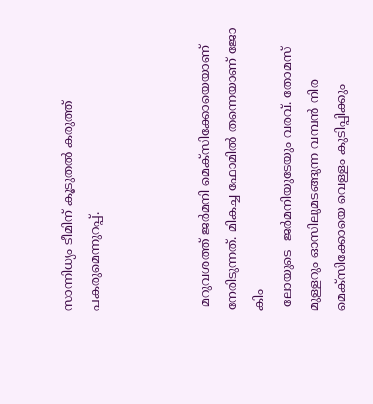സാന്നിധ്യം ടീമിന് കൂടുതല്‍ കരുത്ത് പകരുമെന്നുറപ്പ്.



 മറുവശത്ത് ജര്‍മനി മെക്‌സിക്കോയെയാണ് നേരിടുന്നത്. മികച്ച ഫോമില്‍ തന്നെയാണ് ജോ കിം
 ലോയുടെ  ജര്‍മനിയുടേയും വരവ്. തോമസ് മുള്ളറും ഓസിലുമടങ്ങുന്ന വമ്പന്‍ നിര മെക്‌സിക്കോയെ വെള്ളം കുടിപ്പിക്കും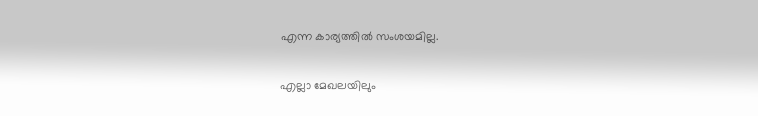എന്ന കാര്യത്തില്‍ സംശയമില്ല.

എല്ലാ മേഖലയിലും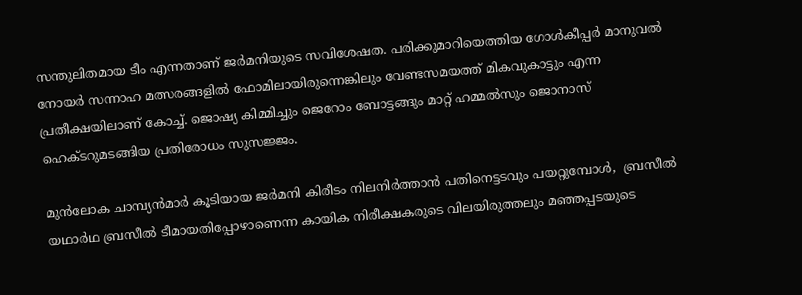സന്തുലിതമായ ടീം എന്നതാണ് ജർമനിയുടെ സവിശേഷത. പരിക്കുമാറിയെത്തിയ ഗോൾകീപ്പർ മാനുവൽ നോയർ സന്നാഹ മത്സരങ്ങളിൽ ഫോമിലായിരുന്നെങ്കിലും വേണ്ടസമയത്ത് മികവുകാട്ടും എന്ന പ്രതീക്ഷയിലാണ് കോച്ച്‌. ജൊഷ്യ കിമ്മിച്ചും ജെറോം ബോട്ടങ്ങും മാറ്റ് ഹമ്മൽസും ജൊനാസ് ഹെക്ടറുമടങ്ങിയ പ്രതിരോധം സുസജ്ജം.

മുന്‍ലോക ചാമ്പ്യന്‍മാര്‍ കൂടിയായ ജര്‍മനി കിരീടം നിലനിര്‍ത്താന്‍ പതിനെട്ടടവും പയറ്റുമ്പോള്‍,  ബ്രസീല്‍ യഥാര്‍ഥ ബ്രസീല്‍ ടീമായതിപ്പോഴാണെന്ന കായിക നിരീക്ഷകരുടെ വിലയിരുത്തലും മഞ്ഞപ്പടയുടെ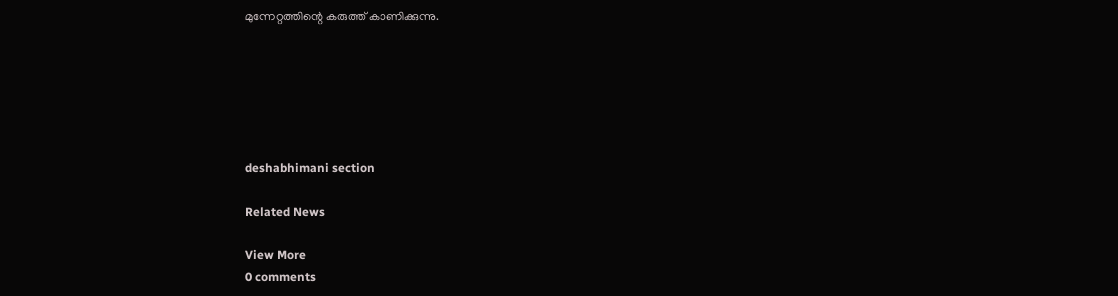മുന്നേറ്റത്തിന്റെ കരുത്ത് കാണിക്കുന്നു.






deshabhimani section

Related News

View More
0 comments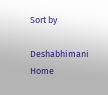Sort by

Deshabhimani
Home